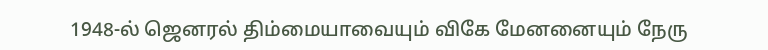1948-ல் ஜெனரல் திம்மையாவையும் விகே மேனனையும் நேரு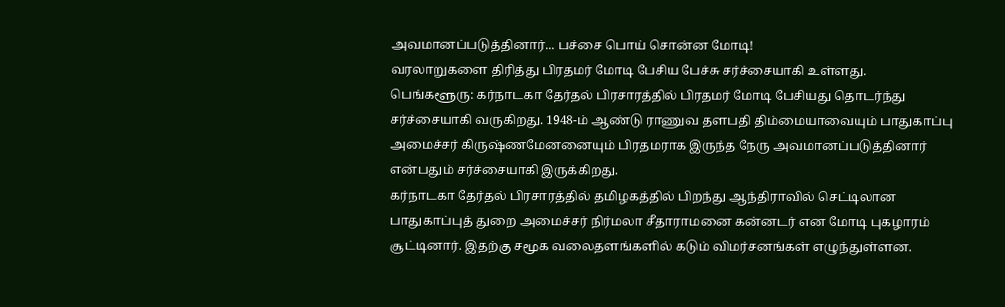அவமானப்படுத்தினார்... பச்சை பொய் சொன்ன மோடி!
வரலாறுகளை திரித்து பிரதமர் மோடி பேசிய பேச்சு சர்ச்சையாகி உள்ளது.
பெங்களூரு: கர்நாடகா தேர்தல் பிரசாரத்தில் பிரதமர் மோடி பேசியது தொடர்ந்து சர்ச்சையாகி வருகிறது. 1948-ம் ஆண்டு ராணுவ தளபதி திம்மையாவையும் பாதுகாப்பு அமைச்சர் கிருஷ்ணமேனனையும் பிரதமராக இருந்த நேரு அவமானப்படுத்தினார் என்பதும் சர்ச்சையாகி இருக்கிறது.
கர்நாடகா தேர்தல் பிரசாரத்தில் தமிழகத்தில் பிறந்து ஆந்திராவில் செட்டிலான பாதுகாப்புத் துறை அமைச்சர் நிர்மலா சீதாராமனை கன்னடர் என மோடி புகழாரம் சூட்டினார். இதற்கு சமூக வலைதளங்களில் கடும் விமர்சனங்கள் எழுந்துள்ளன.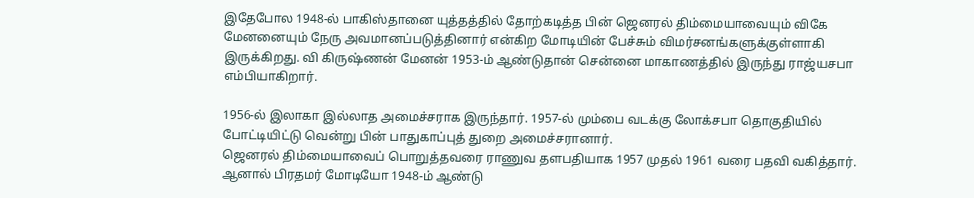இதேபோல 1948-ல் பாகிஸ்தானை யுத்தத்தில் தோற்கடித்த பின் ஜெனரல் திம்மையாவையும் விகே மேனனையும் நேரு அவமானப்படுத்தினார் என்கிற மோடியின் பேச்சும் விமர்சனங்களுக்குள்ளாகி இருக்கிறது. வி கிருஷ்ணன் மேனன் 1953-ம் ஆண்டுதான் சென்னை மாகாணத்தில் இருந்து ராஜ்யசபா எம்பியாகிறார்.

1956-ல் இலாகா இல்லாத அமைச்சராக இருந்தார். 1957-ல் மும்பை வடக்கு லோக்சபா தொகுதியில் போட்டியிட்டு வென்று பின் பாதுகாப்புத் துறை அமைச்சரானார்.
ஜெனரல் திம்மையாவைப் பொறுத்தவரை ராணுவ தளபதியாக 1957 முதல் 1961 வரை பதவி வகித்தார். ஆனால் பிரதமர் மோடியோ 1948-ம் ஆண்டு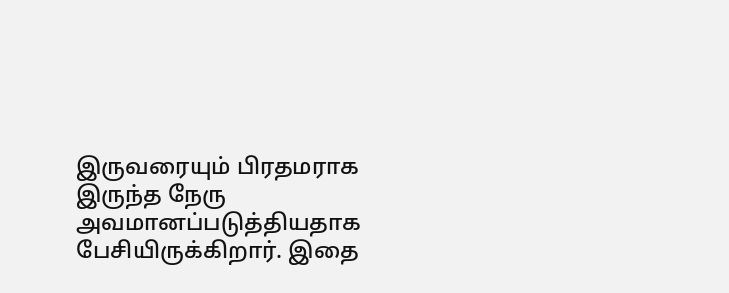இருவரையும் பிரதமராக இருந்த நேரு அவமானப்படுத்தியதாக பேசியிருக்கிறார். இதை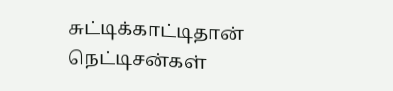சுட்டிக்காட்டிதான் நெட்டிசன்கள்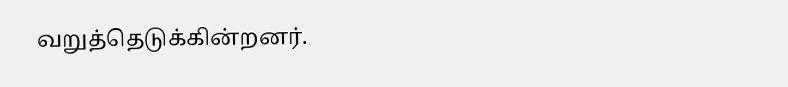வறுத்தெடுக்கின்றனர்.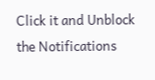Click it and Unblock the Notifications